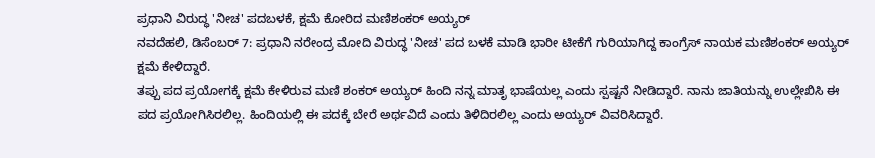ಪ್ರಧಾನಿ ವಿರುದ್ಧ 'ನೀಚ' ಪದಬಳಕೆ, ಕ್ಷಮೆ ಕೋರಿದ ಮಣಿಶಂಕರ್ ಅಯ್ಯರ್
ನವದೆಹಲಿ, ಡಿಸೆಂಬರ್ 7: ಪ್ರಧಾನಿ ನರೇಂದ್ರ ಮೋದಿ ವಿರುದ್ಧ 'ನೀಚ' ಪದ ಬಳಕೆ ಮಾಡಿ ಭಾರೀ ಟೀಕೆಗೆ ಗುರಿಯಾಗಿದ್ದ ಕಾಂಗ್ರೆಸ್ ನಾಯಕ ಮಣಿಶಂಕರ್ ಅಯ್ಯರ್ ಕ್ಷಮೆ ಕೇಳಿದ್ದಾರೆ.
ತಪ್ಪು ಪದ ಪ್ರಯೋಗಕ್ಕೆ ಕ್ಷಮೆ ಕೇಳಿರುವ ಮಣಿ ಶಂಕರ್ ಅಯ್ಯರ್ ಹಿಂದಿ ನನ್ನ ಮಾತೃ ಭಾಷೆಯಲ್ಲ ಎಂದು ಸ್ಪಷ್ಟನೆ ನೀಡಿದ್ದಾರೆ. ನಾನು ಜಾತಿಯನ್ನು ಉಲ್ಲೇಖಿಸಿ ಈ ಪದ ಪ್ರಯೋಗಿಸಿರಲಿಲ್ಲ. ಹಿಂದಿಯಲ್ಲಿ ಈ ಪದಕ್ಕೆ ಬೇರೆ ಅರ್ಥವಿದೆ ಎಂದು ತಿಳಿದಿರಲಿಲ್ಲ ಎಂದು ಅಯ್ಯರ್ ವಿವರಿಸಿದ್ದಾರೆ.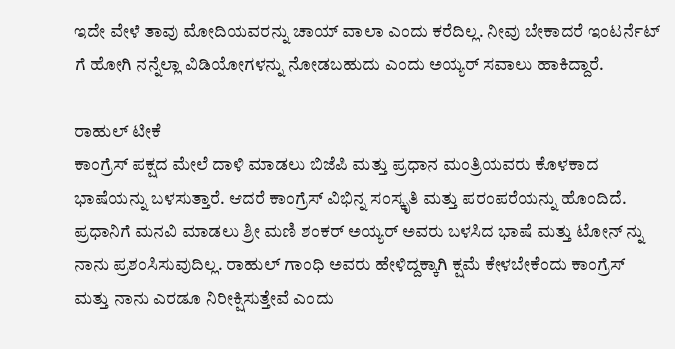ಇದೇ ವೇಳೆ ತಾವು ಮೋದಿಯವರನ್ನು ಚಾಯ್ ವಾಲಾ ಎಂದು ಕರೆದಿಲ್ಲ. ನೀವು ಬೇಕಾದರೆ ಇಂಟರ್ನೆಟ್ ಗೆ ಹೋಗಿ ನನ್ನೆಲ್ಲಾ ವಿಡಿಯೋಗಳನ್ನು ನೋಡಬಹುದು ಎಂದು ಅಯ್ಯರ್ ಸವಾಲು ಹಾಕಿದ್ದಾರೆ.

ರಾಹುಲ್ ಟೀಕೆ
ಕಾಂಗ್ರೆಸ್ ಪಕ್ಷದ ಮೇಲೆ ದಾಳಿ ಮಾಡಲು ಬಿಜೆಪಿ ಮತ್ತು ಪ್ರಧಾನ ಮಂತ್ರಿಯವರು ಕೊಳಕಾದ ಭಾಷೆಯನ್ನು ಬಳಸುತ್ತಾರೆ. ಆದರೆ ಕಾಂಗ್ರೆಸ್ ವಿಭಿನ್ನ ಸಂಸ್ಕೃತಿ ಮತ್ತು ಪರಂಪರೆಯನ್ನು ಹೊಂದಿದೆ. ಪ್ರಧಾನಿಗೆ ಮನವಿ ಮಾಡಲು ಶ್ರೀ ಮಣಿ ಶಂಕರ್ ಅಯ್ಯರ್ ಅವರು ಬಳಸಿದ ಭಾಷೆ ಮತ್ತು ಟೋನ್ ನ್ನು ನಾನು ಪ್ರಶಂಸಿಸುವುದಿಲ್ಲ. ರಾಹುಲ್ ಗಾಂಧಿ ಅವರು ಹೇಳಿದ್ದಕ್ಕಾಗಿ ಕ್ಷಮೆ ಕೇಳಬೇಕೆಂದು ಕಾಂಗ್ರೆಸ್ ಮತ್ತು ನಾನು ಎರಡೂ ನಿರೀಕ್ಷಿಸುತ್ತೇವೆ ಎಂದು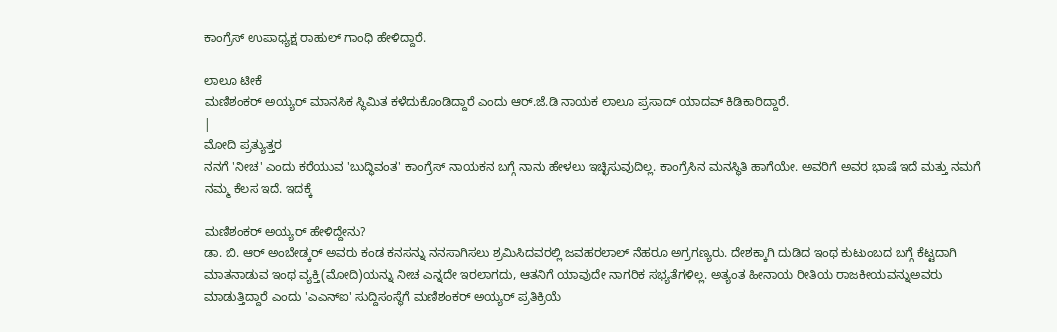ಕಾಂಗ್ರೆಸ್ ಉಪಾಧ್ಯಕ್ಷ ರಾಹುಲ್ ಗಾಂಧಿ ಹೇಳಿದ್ದಾರೆ.

ಲಾಲೂ ಟೀಕೆ
ಮಣಿಶಂಕರ್ ಅಯ್ಯರ್ ಮಾನಸಿಕ ಸ್ಥಿಮಿತ ಕಳೆದುಕೊಂಡಿದ್ದಾರೆ ಎಂದು ಆರ್.ಜೆ.ಡಿ ನಾಯಕ ಲಾಲೂ ಪ್ರಸಾದ್ ಯಾದವ್ ಕಿಡಿಕಾರಿದ್ದಾರೆ.
|
ಮೋದಿ ಪ್ರತ್ಯುತ್ತರ
ನನಗೆ 'ನೀಚ' ಎಂದು ಕರೆಯುವ 'ಬುದ್ಧಿವಂತ' ಕಾಂಗ್ರೆಸ್ ನಾಯಕನ ಬಗ್ಗೆ ನಾನು ಹೇಳಲು ಇಚ್ಛಿಸುವುದಿಲ್ಲ. ಕಾಂಗ್ರೆಸಿನ ಮನಸ್ಥಿತಿ ಹಾಗೆಯೇ. ಅವರಿಗೆ ಅವರ ಭಾಷೆ ಇದೆ ಮತ್ತು ನಮಗೆ ನಮ್ಮ ಕೆಲಸ ಇದೆ. ಇದಕ್ಕೆ

ಮಣಿಶಂಕರ್ ಅಯ್ಯರ್ ಹೇಳಿದ್ದೇನು?
ಡಾ. ಬಿ. ಆರ್ ಅಂಬೇಡ್ಕರ್ ಅವರು ಕಂಡ ಕನಸನ್ನು ನನಸಾಗಿಸಲು ಶ್ರಮಿಸಿದವರಲ್ಲಿ ಜವಹರಲಾಲ್ ನೆಹರೂ ಅಗ್ರಗಣ್ಯರು. ದೇಶಕ್ಕಾಗಿ ದುಡಿದ ಇಂಥ ಕುಟುಂಬದ ಬಗ್ಗೆ ಕೆಟ್ಟದಾಗಿ ಮಾತನಾಡುವ ಇಂಥ ವ್ಯಕ್ತಿ(ಮೋದಿ)ಯನ್ನು ನೀಚ ಎನ್ನದೇ ಇರಲಾಗದು, ಆತನಿಗೆ ಯಾವುದೇ ನಾಗರಿಕ ಸಭ್ಯತೆಗಳಿಲ್ಲ. ಅತ್ಯಂತ ಹೀನಾಯ ರೀತಿಯ ರಾಜಕೀಯವನ್ನುಅವರು ಮಾಡುತ್ತಿದ್ದಾರೆ ಎಂದು 'ಎಎನ್ಐ' ಸುದ್ದಿಸಂಸ್ಥೆಗೆ ಮಣಿಶಂಕರ್ ಅಯ್ಯರ್ ಪ್ರತಿಕ್ರಿಯೆ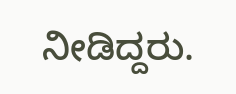ನೀಡಿದ್ದರು.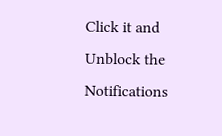Click it and Unblock the Notifications